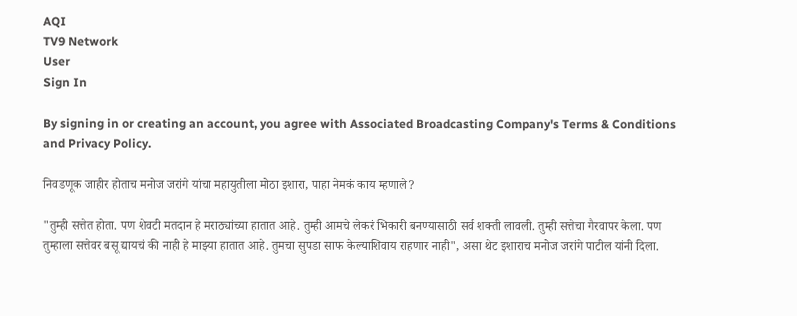AQI
TV9 Network
User
Sign In

By signing in or creating an account, you agree with Associated Broadcasting Company's Terms & Conditions and Privacy Policy.

निवडणूक जाहीर होताच मनोज जरांगे यांचा महायुतीला मोठा इशारा, पाहा नेमकं काय म्हणाले?

"तुम्ही सत्तेत होता. पण शेवटी मतदान हे मराठ्यांच्या हातात आहे. तुम्ही आमचे लेकरं भिकारी बनण्यासाठी सर्व शक्ती लावली. तुम्ही सत्तेचा गैरवापर केला. पण तुम्हाला सत्तेवर बसू द्यायचं की नाही हे माझ्या हातात आहे. तुमचा सुपडा साफ केल्याशिवाय राहणार नाही", असा थेट इशाराच मनोज जरांगे पाटील यांनी दिला.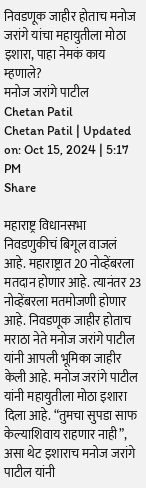निवडणूक जाहीर होताच मनोज जरांगे यांचा महायुतीला मोठा इशारा, पाहा नेमकं काय म्हणाले?
मनोज जरांगे पाटील
Chetan Patil
Chetan Patil | Updated on: Oct 15, 2024 | 5:17 PM
Share

महाराष्ट्र विधानसभा निवडणुकीचं बिगूल वाजलं आहे. महाराष्ट्रात 20 नोव्हेंबरला मतदान होणार आहे. त्यानंतर 23 नोव्हेंबरला मतमोजणी होणार आहे. निवडणूक जाहीर होताच मराठा नेते मनोज जरांगे पाटील यांनी आपली भूमिका जाहीर केली आहे. मनोज जरांगे पाटील यांनी महायुतीला मोठा इशारा दिला आहे. “तुमचा सुपडा साफ केल्याशिवाय राहणार नाही”, असा थेट इशाराच मनोज जरांगे पाटील यांनी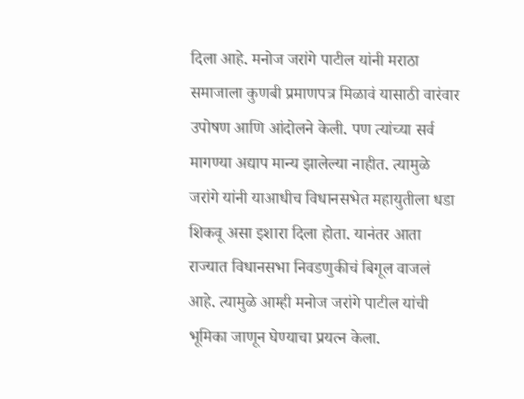दिला आहे. मनोज जरांगे पाटील यांनी मराठा समाजाला कुणबी प्रमाणपत्र मिळावं यासाठी वारंवार उपोषण आणि आंदोलने केली. पण त्यांच्या सर्व मागण्या अद्याप मान्य झालेल्या नाहीत. त्यामुळे जरांगे यांनी याआधीच विधानसभेत महायुतीला धडा शिकवू असा इशारा दिला होता. यानंतर आता राज्यात विधानसभा निवडणुकीचं बिगूल वाजलं आहे. त्यामुळे आम्ही मनोज जरांगे पाटील यांची भूमिका जाणून घेण्याचा प्रयत्न केला.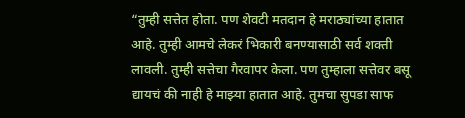“तुम्ही सत्तेत होता. पण शेवटी मतदान हे मराठ्यांच्या हातात आहे. तुम्ही आमचे लेकरं भिकारी बनण्यासाठी सर्व शक्ती लावली. तुम्ही सत्तेचा गैरवापर केला. पण तुम्हाला सत्तेवर बसू द्यायचं की नाही हे माझ्या हातात आहे. तुमचा सुपडा साफ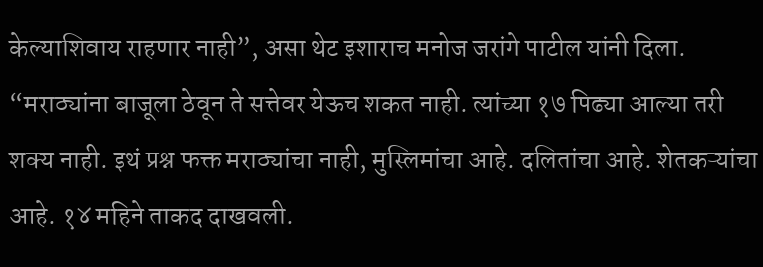केल्याशिवाय राहणार नाही”, असा थेट इशाराच मनोज जरांगे पाटील यांनी दिला. “मराठ्यांना बाजूला ठेवून ते सत्तेवर येऊच शकत नाही. त्यांच्या १७ पिढ्या आल्या तरी शक्य नाही. इथं प्रश्न फक्त मराठ्यांचा नाही, मुस्लिमांचा आहे. दलितांचा आहे. शेतकऱ्यांचा आहे. १४ महिने ताकद दाखवली.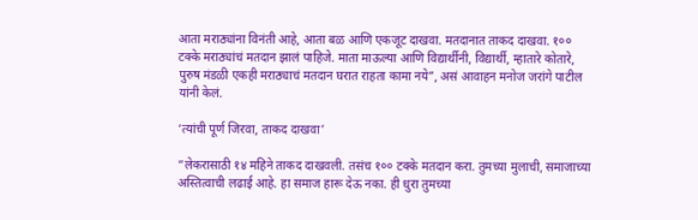आता मराठ्यांना विनंती आहे, आता बळ आणि एकजूट दाखवा. मतदानात ताकद दाखवा. १०० टक्के मराठ्यांचं मतदान झालं पाहिजे. माता माऊल्या आणि विद्यार्थीनी, विद्यार्थी, म्हातारे कोतारे, पुरुष मंडळी एकही मराठ्याचं मतदान घरात राहता कामा नये”, असं आवाहन मनोज जरांगे पाटील यांनी केलं.

‘त्यांची पूर्ण जिरवा, ताकद दाखवा’

“लेकरासाठी १४ महिने ताकद दाखवली. तसंच १०० टक्के मतदान करा. तुमच्या मुलाची, समाजाच्या अस्तित्वाची लढाई आहे. हा समाज हारू देऊ नका. ही धुरा तुमच्या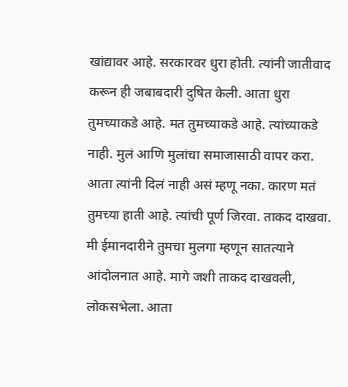खांद्यावर आहे. सरकारवर धुरा होती. त्यांनी जातीवाद करून ही जबाबदारी दुषित केली. आता धुरा तुमच्याकडे आहे. मत तुमच्याकडे आहे. त्यांच्याकडे नाही. मुलं आणि मुलांचा समाजासाठी वापर करा. आता त्यांनी दिलं नाही असं म्हणू नका. कारण मतं तुमच्या हाती आहे. त्यांची पूर्ण जिरवा. ताकद दाखवा. मी ईमानदारीने तुमचा मुलगा म्हणून सातत्याने आंदोलनात आहे. मागे जशी ताकद दाखवली, लोकसभेला. आता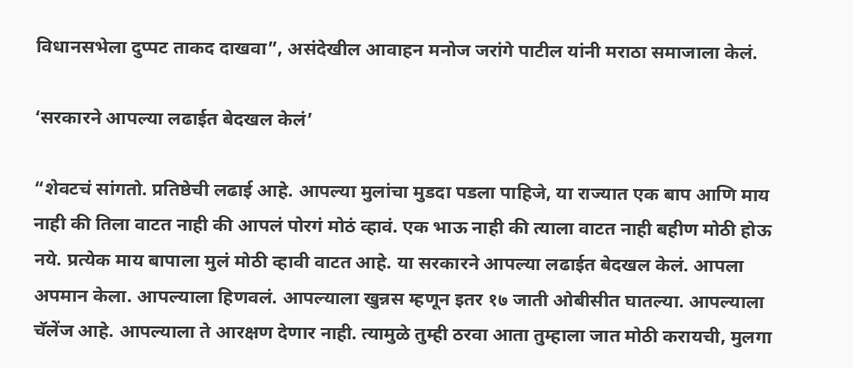विधानसभेला दुप्पट ताकद दाखवा”, असंदेखील आवाहन मनोज जरांगे पाटील यांनी मराठा समाजाला केलं.

‘सरकारने आपल्या लढाईत बेदखल केलं’

“शेवटचं सांगतो. प्रतिष्ठेची लढाई आहे. आपल्या मुलांचा मुडदा पडला पाहिजे, या राज्यात एक बाप आणि माय नाही की तिला वाटत नाही की आपलं पोरगं मोठं व्हावं. एक भाऊ नाही की त्याला वाटत नाही बहीण मोठी होऊ नये. प्रत्येक माय बापाला मुलं मोठी व्हावी वाटत आहे. या सरकारने आपल्या लढाईत बेदखल केलं. आपला अपमान केला. आपल्याला हिणवलं. आपल्याला खुन्नस म्हणून इतर १७ जाती ओबीसीत घातल्या. आपल्याला चॅलेंज आहे. आपल्याला ते आरक्षण देणार नाही. त्यामुळे तुम्ही ठरवा आता तुम्हाला जात मोठी करायची, मुलगा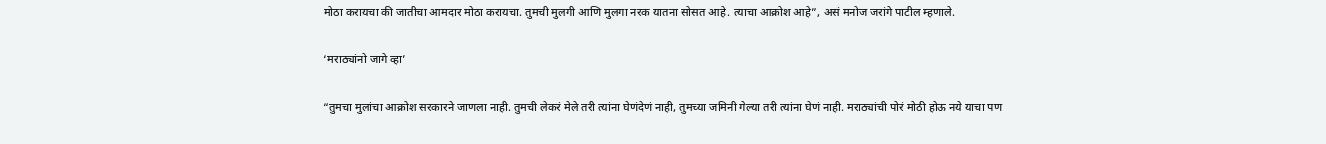मोठा करायचा की जातीचा आमदार मोठा करायचा. तुमची मुलगी आणि मुलगा नरक यातना सोसत आहे. त्याचा आक्रोश आहे”, असं मनोज जरांगे पाटील म्हणाले.

‘मराठ्यांनो जागे व्हा’

“तुमचा मुलांचा आक्रोश सरकारने जाणला नाही. तुमची लेकरं मेले तरी त्यांना घेणंदेणं नाही, तुमच्या जमिनी गेल्या तरी त्यांना घेणं नाही. मराठ्यांची पोरं मोठी होऊ नये याचा पण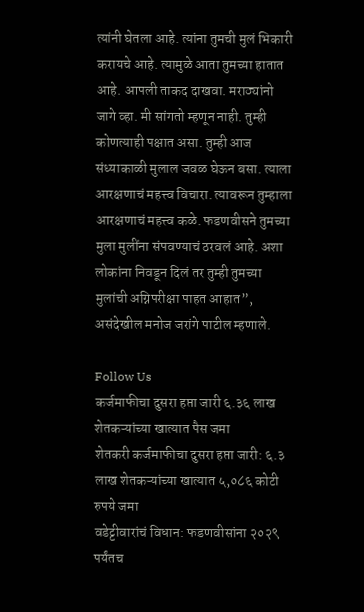त्यांनी घेतला आहे. त्यांना तुमची मुलं भिकारी करायचे आहे. त्यामुळे आता तुमच्या हातात आहे. आपली ताकद दाखवा. मराठ्यांनो जागे व्हा. मी सांगतो म्हणून नाही. तुम्ही कोणत्याही पक्षात असा. तुम्ही आज संध्याकाळी मुलाल जवळ घेऊन बसा. त्याला आरक्षणाचं महत्त्व विचारा. त्यावरून तुम्हाला आरक्षणाचं महत्त्व कळे. फडणवीसने तुमच्या मुला मुलींना संपवण्याचं ठरवलं आहे. अशा लोकांना निवडून दिलं तर तुम्ही तुमच्या मुलांची अग्निपरीक्षा पाहत आहात”, असंदेखील मनोज जरांगे पाटील म्हणाले.

Follow Us
कर्जमाफीचा दुसरा हप्ता जारी ६.३६ लाख शेतकऱ्यांच्या खात्यात पैस जमा
शेतकरी कर्जमाफीचा दुसरा हप्ता जारी: ६.३ लाख शेतकऱ्यांच्या खात्यात ५,०८६ कोटी रुपये जमा
वडेट्टीवारांचं विधान: फडणवीसांना २०२९ पर्यंतच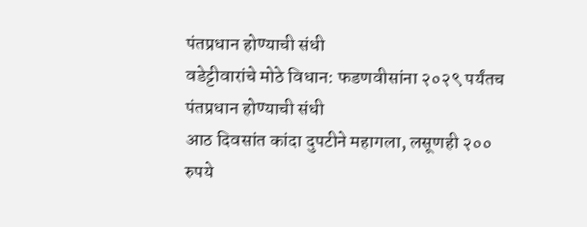पंतप्रधान होण्याची संधी
वडेट्टीवारांचे मोठे विधान: फडणवीसांना २०२९ पर्यंतच पंतप्रधान होण्याची संधी
आठ दिवसांत कांदा दुपटीने महागला, लसूणही २०० रुपये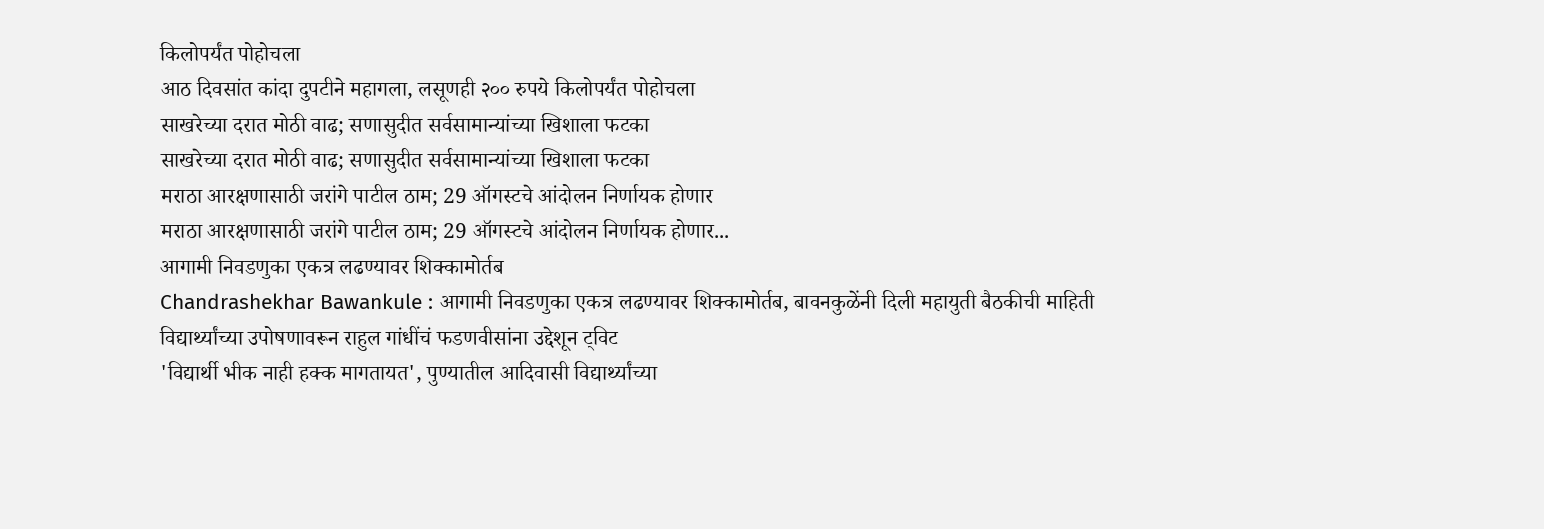किलोपर्यंत पोहोचला
आठ दिवसांत कांदा दुपटीने महागला, लसूणही २०० रुपये किलोपर्यंत पोहोचला
साखरेच्या दरात मोठी वाढ; सणासुदीत सर्वसामान्यांच्या खिशाला फटका
साखरेच्या दरात मोठी वाढ; सणासुदीत सर्वसामान्यांच्या खिशाला फटका
मराठा आरक्षणासाठी जरांगे पाटील ठाम; 29 ऑगस्टचे आंदोलन निर्णायक होणार
मराठा आरक्षणासाठी जरांगे पाटील ठाम; 29 ऑगस्टचे आंदोलन निर्णायक होणार...
आगामी निवडणुका एकत्र लढण्यावर शिक्कामोर्तब
Chandrashekhar Bawankule : आगामी निवडणुका एकत्र लढण्यावर शिक्कामोर्तब, बावनकुळेंनी दिली महायुती बैठकीची माहिती
विद्यार्थ्यांच्या उपोषणावरून राहुल गांधींचं फडणवीसांना उद्देशून ट्विट
'विद्यार्थी भीक नाही हक्क मागतायत', पुण्यातील आदिवासी विद्यार्थ्यांच्या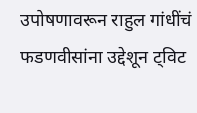उपोषणावरून राहुल गांधींचं फडणवीसांना उद्देशून ट्विट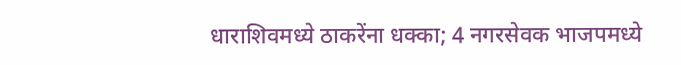धाराशिवमध्ये ठाकरेंना धक्का; 4 नगरसेवक भाजपमध्ये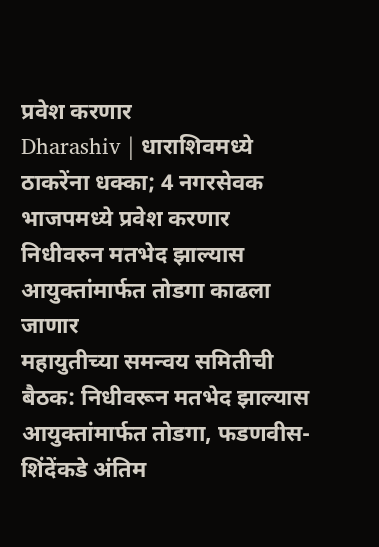प्रवेश करणार
Dharashiv | धाराशिवमध्ये ठाकरेंना धक्का; 4 नगरसेवक भाजपमध्ये प्रवेश करणार
निधीवरुन मतभेद झाल्यास आयुक्तांमार्फत तोडगा काढला जाणार
महायुतीच्या समन्वय समितीची बैठक: निधीवरून मतभेद झाल्यास आयुक्तांमार्फत तोडगा, फडणवीस-शिंदेंकडे अंतिम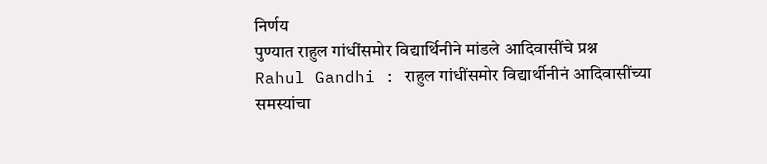निर्णय
पुण्यात राहुल गांधींसमोर विद्यार्थिनीने मांडले आदिवासींचे प्रश्न
Rahul Gandhi : राहुल गांधींसमोर विद्यार्थीनीनं आदिवासींच्या समस्यांचा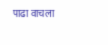पाढा वाचला